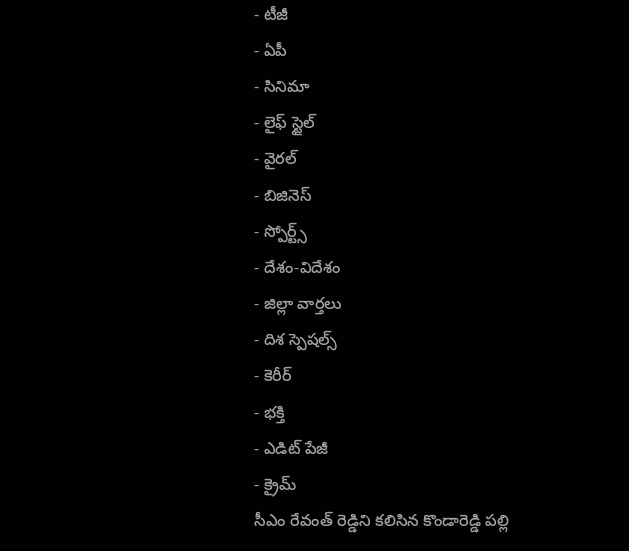- టీజీ
- ఏపీ
- సినిమా
- లైఫ్ స్టైల్
- వైరల్
- బిజినెస్
- స్పోర్ట్స్
- దేశం-విదేశం
- జిల్లా వార్తలు
- దిశ స్పెషల్స్
- కెరీర్
- భక్తి
- ఎడిట్ పేజీ
- క్రైమ్
సీఎం రేవంత్ రెడ్డిని కలిసిన కొండారెడ్డి పల్లి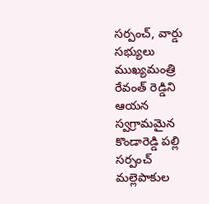సర్పంచ్, వార్డు సభ్యులు
ముఖ్యమంత్రి రేవంత్ రెడ్డిని ఆయన స్వగ్రామమైన కొండారెడ్డి పల్లి సర్పంచ్ మల్లెపాకుల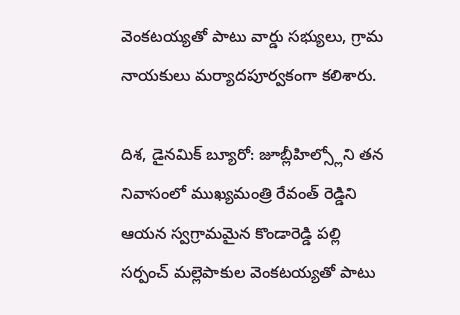వెంకటయ్యతో పాటు వార్డు సభ్యులు, గ్రామ నాయకులు మర్యాదపూర్వకంగా కలిశారు.

దిశ, డైనమిక్ బ్యూరో: జూబ్లీహిల్స్లోని తన నివాసంలో ముఖ్యమంత్రి రేవంత్ రెడ్డిని ఆయన స్వగ్రామమైన కొండారెడ్డి పల్లి సర్పంచ్ మల్లెపాకుల వెంకటయ్యతో పాటు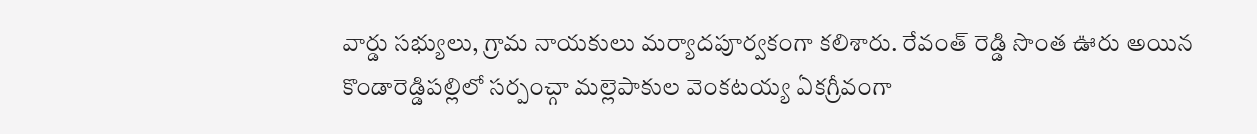వార్డు సభ్యులు, గ్రామ నాయకులు మర్యాదపూర్వకంగా కలిశారు. రేవంత్ రెడ్డి సొంత ఊరు అయిన కొండారెడ్డిపల్లిలో సర్పంచ్గా మల్లెపాకుల వెంకటయ్య ఏకగ్రీవంగా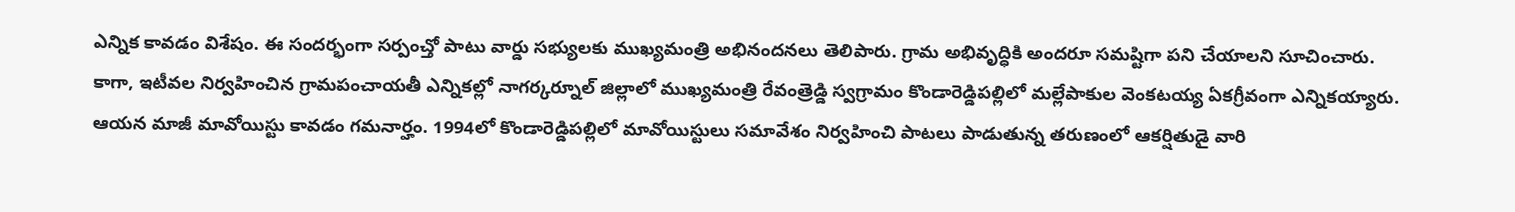ఎన్నిక కావడం విశేషం. ఈ సందర్భంగా సర్పంచ్తో పాటు వార్డు సభ్యులకు ముఖ్యమంత్రి అభినందనలు తెలిపారు. గ్రామ అభివృద్ధికి అందరూ సమష్టిగా పని చేయాలని సూచించారు.
కాగా, ఇటీవల నిర్వహించిన గ్రామపంచాయతీ ఎన్నికల్లో నాగర్కర్నూల్ జిల్లాలో ముఖ్యమంత్రి రేవంత్రెడ్డి స్వగ్రామం కొండారెడ్డిపల్లిలో మల్లేపాకుల వెంకటయ్య ఏకగ్రీవంగా ఎన్నికయ్యారు. ఆయన మాజీ మావోయిస్టు కావడం గమనార్హం. 1994లో కొండారెడ్డిపల్లిలో మావోయిస్టులు సమావేశం నిర్వహించి పాటలు పాడుతున్న తరుణంలో ఆకర్షితుడై వారి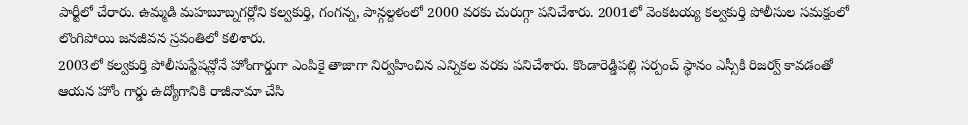పార్టీలో చేరారు. ఉమ్మడి మహబూబ్నగర్లోని కల్వకుర్తి, గంగన్న, పాన్గల్దళంలో 2000 వరకు చురుగ్గా పనిచేశారు. 2001లో వెంకటయ్య కల్వకుర్తి పోలీసుల సమక్షంలో లొంగిపోయి జనజీవన స్రవంతిలో కలిశారు.
2003లో కల్వకుర్తి పోలీసుస్టేషన్లోనే హోంగార్డుగా ఎంపికై తాజాగా నిర్వహించిన ఎన్నికల వరకు పనిచేశారు. కొండారెడ్డిపల్లి సర్పంచ్ స్థానం ఎస్సీకి రిజర్వ్ కావడంతో ఆయన హోం గార్డు ఉద్యోగానికి రాజీనామా చేసి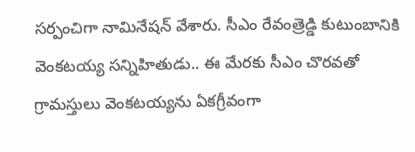సర్పంచిగా నామినేషన్ వేశారు. సీఎం రేవంత్రెడ్డి కుటుంబానికి వెంకటయ్య సన్నిహితుడు.. ఈ మేరకు సీఎం చొరవతో గ్రామస్తులు వెంకటయ్యను ఏకగ్రీవంగా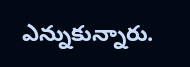ఎన్నుకున్నారు.